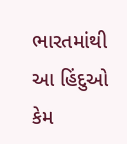ભારતમાંથી આ હિંદુઓ કેમ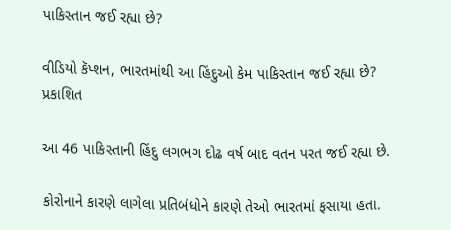પાકિસ્તાન જઈ રહ્યા છે?

વીડિયો કૅપ્શન, ભારતમાંથી આ હિંદુઓ કેમ પાકિસ્તાન જઈ રહ્યા છે?
પ્રકાશિત

આ 46 પાકિસ્તાની હિંદુ લગભગ દોઢ વર્ષ બાદ વતન પરત જઈ રહ્યા છે.

કોરોનાને કારણે લાગેલા પ્રતિબંધોને કારણે તેઓ ભારતમાં ફસાયા હતા.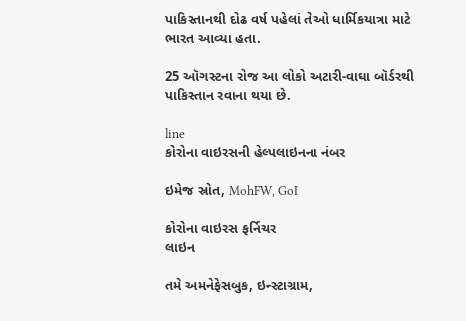પાકિસ્તાનથી દોઢ વર્ષ પહેલાં તેઓ ધાર્મિકયાત્રા માટે ભારત આવ્યા હતા.

25 ઑગસ્ટના રોજ આ લોકો અટારી-વાઘા બૉર્ડરથી પાકિસ્તાન રવાના થયા છે.

line
કોરોના વાઇરસની હેલ્પલાઇનના નંબર

ઇમેજ સ્રોત, MohFW, GoI

કોરોના વાઇરસ ફર્નિચર
લાઇન

તમે અમનેફેસબુક, ઇન્સ્ટાગ્રામ,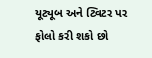યૂટ્યૂબ અને ટ્વિટર પર ફોલો કરી શકો છો